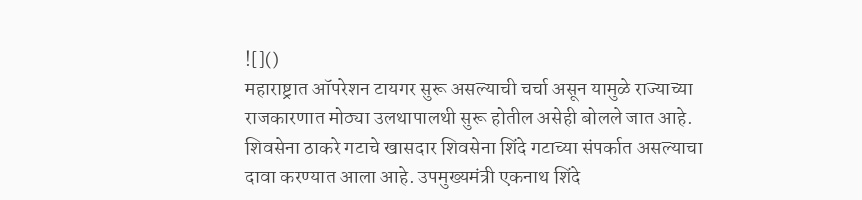![]()
महाराष्ट्रात ऑपरेशन टायगर सुरू असल्याची चर्चा असून यामुळे राज्याच्या राजकारणात मोठ्या उलथापालथी सुरू होतील असेही बोलले जात आहे. शिवसेना ठाकरे गटाचे खासदार शिवसेना शिंदे गटाच्या संपर्कात असल्याचा दावा करण्यात आला आहे. उपमुख्यमंत्री एकनाथ शिंदे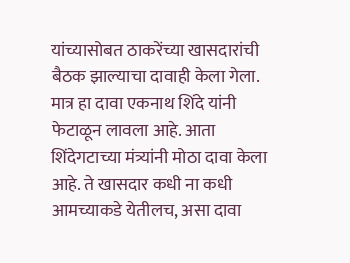यांच्यासोबत ठाकरेंच्या खासदारांची बैठक झाल्याचा दावाही केला गेला. मात्र हा दावा एकनाथ शिंदे यांनी फेटाळून लावला आहे. आता शिंदेगटाच्या मंत्र्यांनी मोठा दावा केला आहे. ते खासदार कधी ना कधी आमच्याकडे येतीलच, असा दावा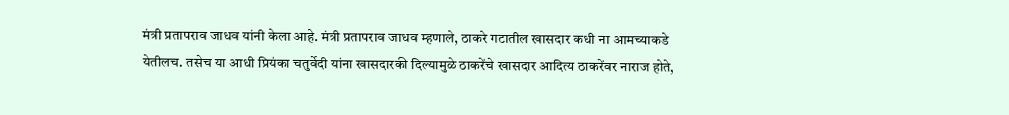मंत्री प्रतापराव जाधव यांनी केला आहे. मंत्री प्रतापराव जाधव म्हणाले, ठाकरे गटातील खासदार कधी ना आमच्याकडे येतीलच. तसेच या आधी प्रियंका चतुर्वेदी यांना खासदारकी दिल्यामुळे ठाकरेंचे खासदार आदित्य ठाकरेंवर नाराज होते,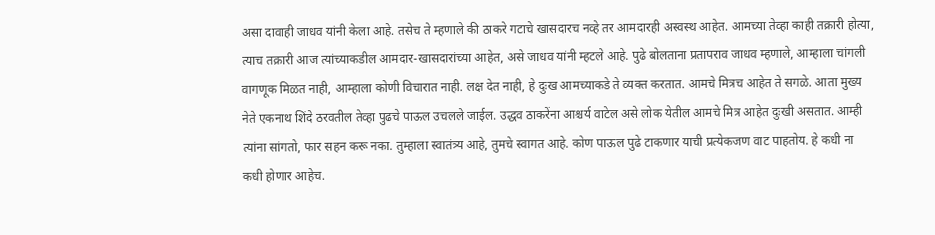असा दावाही जाधव यांनी केला आहे. तसेच ते म्हणाले की ठाकरे गटाचे खासदारच नव्हे तर आमदारही अस्वस्थ आहेत. आमच्या तेव्हा काही तक्रारी होत्या, त्याच तक्रारी आज त्यांच्याकडील आमदार-खासदारांच्या आहेत, असे जाधव यांनी म्हटले आहे. पुढे बोलताना प्रतापराव जाधव म्हणाले, आम्हाला चांगली वागणूक मिळत नाही, आम्हाला कोणी विचारात नाही. लक्ष देत नाही, हे दुःख आमच्याकडे ते व्यक्त करतात. आमचे मित्रच आहेत ते सगळे. आता मुख्य नेते एकनाथ शिंदे ठरवतील तेव्हा पुढचे पाऊल उचलले जाईल. उद्धव ठाकरेंना आश्चर्य वाटेल असे लोक येतील आमचे मित्र आहेत दुःखी असतात. आम्ही त्यांना सांगतो, फार सहन करू नका. तुम्हाला स्वातंत्र्य आहे, तुमचे स्वागत आहे. कोण पाऊल पुढे टाकणार याची प्रत्येकजण वाट पाहतोय. हे कधी ना कधी होणार आहेच.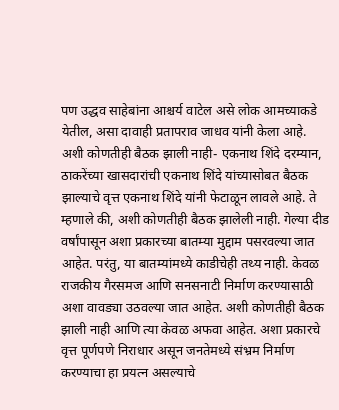पण उद्धव साहेबांना आश्चर्य वाटेल असे लोक आमच्याकडे येतील, असा दावाही प्रतापराव जाधव यांनी केला आहे. अशी कोणतीही बैठक झाली नाही- एकनाथ शिंदे दरम्यान, ठाकरेंच्या खासदारांची एकनाथ शिंदे यांच्यासोबत बैठक झाल्याचे वृत्त एकनाथ शिंदे यांनी फेटाळून लावले आहे. ते म्हणाले की, अशी कोणतीही बैठक झालेली नाही. गेल्या दीड वर्षांपासून अशा प्रकारच्या बातम्या मुद्दाम पसरवल्या जात आहेत. परंतु, या बातम्यांमध्ये काडीचेही तथ्य नाही. केवळ राजकीय गैरसमज आणि सनसनाटी निर्माण करण्यासाठी अशा वावड्या उठवल्या जात आहेत. अशी कोणतीही बैठक झाली नाही आणि त्या केवळ अफवा आहेत. अशा प्रकारचे वृत्त पूर्णपणे निराधार असून जनतेमध्ये संभ्रम निर्माण करण्याचा हा प्रयत्न असल्याचे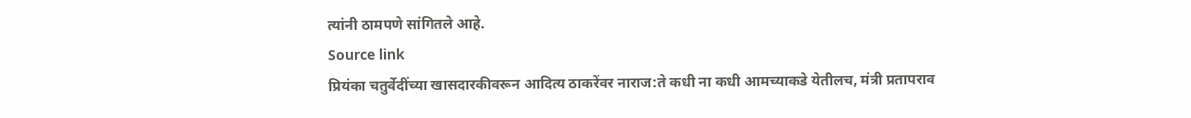त्यांनी ठामपणे सांगितले आहे.
Source link
प्रियंका चतुर्वेदींच्या खासदारकीवरून आदित्य ठाकरेंवर नाराज:ते कधी ना कधी आमच्याकडे येतीलच, मंत्री प्रतापराव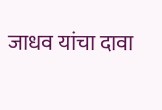जाधव यांचा दावा